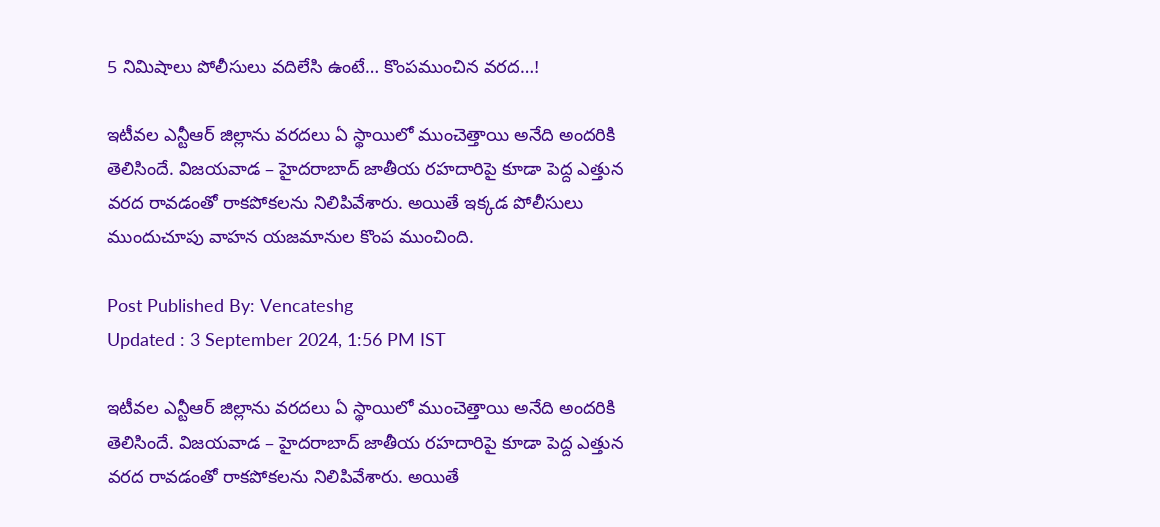5 నిమిషాలు పోలీసులు వదిలేసి ఉంటే… కొంపముంచిన వరద…!

ఇటీవల ఎన్టీఆర్ జిల్లాను వరదలు ఏ స్థాయిలో ముంచెత్తాయి అనేది అందరికి తెలిసిందే. విజయవాడ – హైదరాబాద్ జాతీయ రహదారిపై కూడా పెద్ద ఎత్తున వరద రావడంతో రాకపోకలను నిలిపివేశారు. అయితే ఇక్కడ పోలీసులు ముందుచూపు వాహన యజమానుల కొంప ముంచింది.

Post Published By: Vencateshg
Updated : 3 September 2024, 1:56 PM IST

ఇటీవల ఎన్టీఆర్ జిల్లాను వరదలు ఏ స్థాయిలో ముంచెత్తాయి అనేది అందరికి తెలిసిందే. విజయవాడ – హైదరాబాద్ జాతీయ రహదారిపై కూడా పెద్ద ఎత్తున వరద రావడంతో రాకపోకలను నిలిపివేశారు. అయితే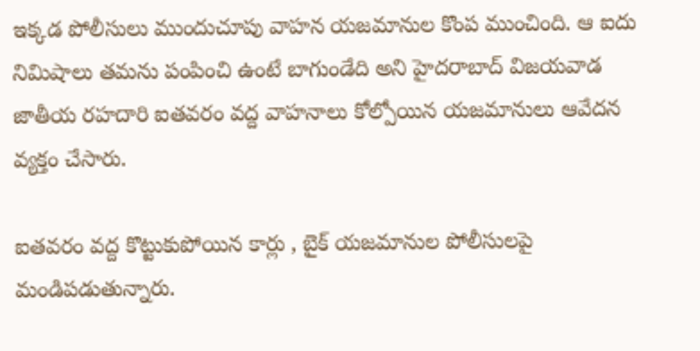ఇక్కడ పోలీసులు ముందుచూపు వాహన యజమానుల కొంప ముంచింది. ఆ ఐదు నిమిషాలు తమను పంపించి ఉంటే బాగుండేది అని హైదరాబాద్ విజయవాడ జాతీయ రహదారి ఐతవరం వద్ద వాహనాలు కోల్పోయిన యజమానులు ఆవేదన వ్యక్తం చేసారు.

ఐతవరం వద్ద కొట్టుకుపోయిన కార్లు , బైక్ యజమానుల పోలీసులపై మండిపడుతున్నారు.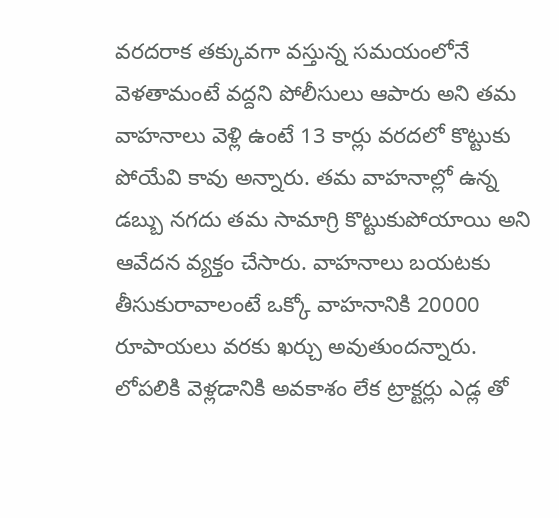వరదరాక తక్కువగా వస్తున్న సమయంలోనే వెళతామంటే వద్దని పోలీసులు ఆపారు అని తమ వాహనాలు వెళ్లి ఉంటే 13 కార్లు వరదలో కొట్టుకు పోయేవి కావు అన్నారు. తమ వాహనాల్లో ఉన్న డబ్బు నగదు తమ సామాగ్రి కొట్టుకుపోయాయి అని ఆవేదన వ్యక్తం చేసారు. వాహనాలు బయటకు తీసుకురావాలంటే ఒక్కో వాహనానికి 20000 రూపాయలు వరకు ఖర్చు అవుతుందన్నారు. లోపలికి వెళ్లడానికి అవకాశం లేక ట్రాక్టర్లు ఎడ్ల తో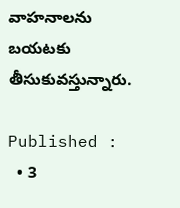వాహనాలను బయటకు తీసుకువస్తున్నారు.

Published :
  • 3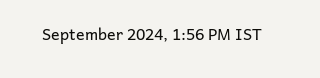September 2024, 1:56 PM IST